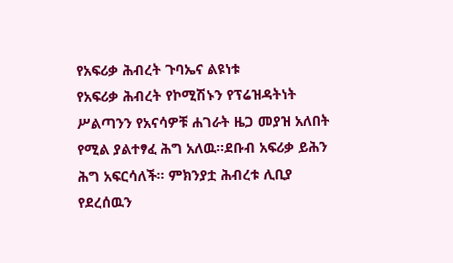የአፍሪቃ ሕብረት ጉባኤና ልዩነቱ
የአፍሪቃ ሕብረት የኮሚሽኑን የፕሬዝዳትነት ሥልጣንን የአናሳዎቹ ሐገራት ዜጋ መያዝ አለበት የሚል ያልተፃፈ ሕግ አለዉ።ደቡብ አፍሪቃ ይሕን ሕግ አፍርሳለች። ምክንያቷ ሕብረቱ ሊቢያ የደረሰዉን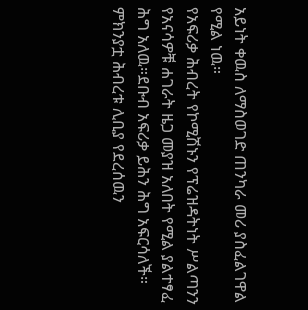አይነት ቀዉስ ለማስወገድ ጠንካራ መሪ ያስፈልገዋል የሚል ነዉ።
የአፍሪቃ ሕብረት የኮሚሽኑን የፕሬዝዳትነት ሥልጣንን የአናሳዎቹ ሐገራት ዜጋ መያዝ አለበት የሚል ያልተፃፈ ሕግ አለዉ።ደቡብ አፍሪቃ ይሕን ሕግ አፍርሳለች። ምክንያቷ ሕብረቱ ሊቢያ የደረሰዉን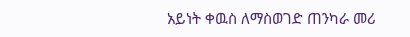አይነት ቀዉስ ለማስወገድ ጠንካራ መሪ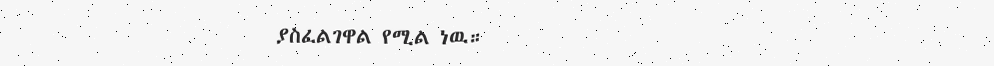ያስፈልገዋል የሚል ነዉ።